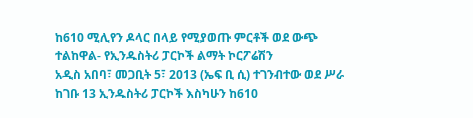ከ610 ሚሊየን ዶላር በላይ የሚያወጡ ምርቶች ወደ ውጭ ተልከዋል- የኢንዱስትሪ ፓርኮች ልማት ኮርፖሬሽን
አዲስ አበባ፣ መጋቢት 5፣ 2013 (ኤፍ ቢ ሲ) ተገንብተው ወደ ሥራ ከገቡ 13 ኢንዱስትሪ ፓርኮች እስካሁን ከ610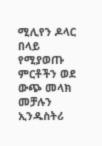ሚሊየን ዶላር በላይ የሚያወጡ ምርቶችን ወደ ውጭ መላክ መቻሉን ኢንዱስትሪ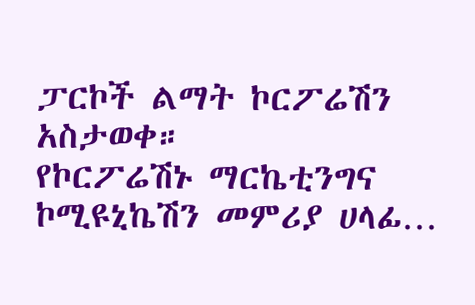ፓርኮች ልማት ኮርፖሬሽን አስታወቀ።
የኮርፖሬሽኑ ማርኬቲንግና ኮሚዩኒኬሽን መምሪያ ሀላፊ…